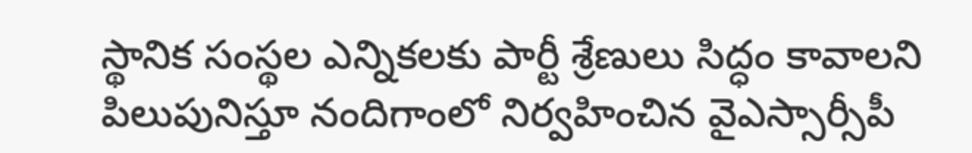స్థానిక సంస్థల ఎన్నికలకు పార్టీ శ్రేణులు సిద్ధం కావాలని పిలుపునిస్తూ నందిగాంలో నిర్వహించిన వైఎస్సార్సీపీ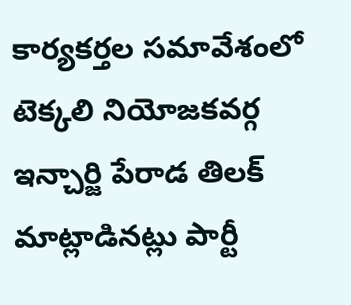కార్యకర్తల సమావేశంలో టెక్కలి నియోజకవర్గ ఇన్చార్జి పేరాడ తిలక్ మాట్లాడినట్లు పార్టీ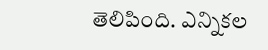తెలిపింది. ఎన్నికల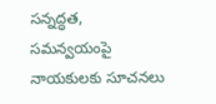సన్నద్ధత, సమన్వయంపై నాయకులకు సూచనలు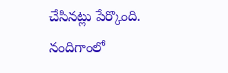చేసినట్లు పేర్కొంది.
నందిగాంలో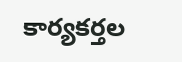కార్యకర్తల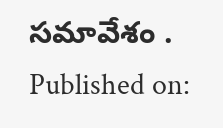సమావేశం .
Published on: